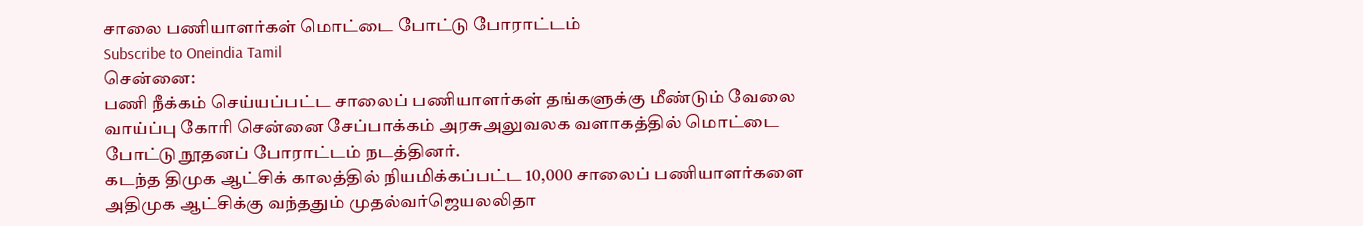சாலை பணியாளர்கள் மொட்டை போட்டு போராட்டம்
Subscribe to Oneindia Tamil
சென்னை:
பணி நீக்கம் செய்யப்பட்ட சாலைப் பணியாளர்கள் தங்களுக்கு மீண்டும் வேலை வாய்ப்பு கோரி சென்னை சேப்பாக்கம் அரசுஅலுவலக வளாகத்தில் மொட்டை போட்டு நூதனப் போராட்டம் நடத்தினர்.
கடந்த திமுக ஆட்சிக் காலத்தில் நியமிக்கப்பட்ட 10,000 சாலைப் பணியாளர்களை அதிமுக ஆட்சிக்கு வந்ததும் முதல்வர்ஜெயலலிதா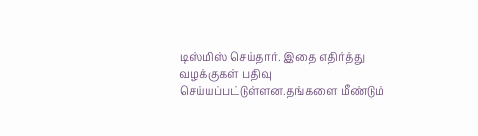டிஸ்மிஸ் செய்தார். இதை எதிர்த்து வழக்குகள் பதிவு செய்யப்பட்டுள்ளன.தங்களை மீண்டும்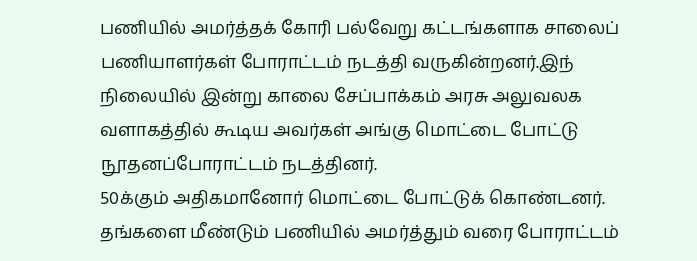பணியில் அமர்த்தக் கோரி பல்வேறு கட்டங்களாக சாலைப் பணியாளர்கள் போராட்டம் நடத்தி வருகின்றனர்.இந் நிலையில் இன்று காலை சேப்பாக்கம் அரசு அலுவலக வளாகத்தில் கூடிய அவர்கள் அங்கு மொட்டை போட்டு நூதனப்போராட்டம் நடத்தினர்.
50க்கும் அதிகமானோர் மொட்டை போட்டுக் கொண்டனர். தங்களை மீண்டும் பணியில் அமர்த்தும் வரை போராட்டம்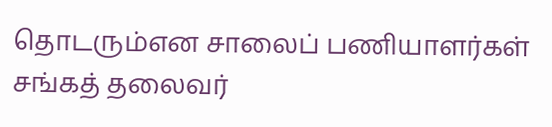தொடரும்என சாலைப் பணியாளர்கள் சங்கத் தலைவர்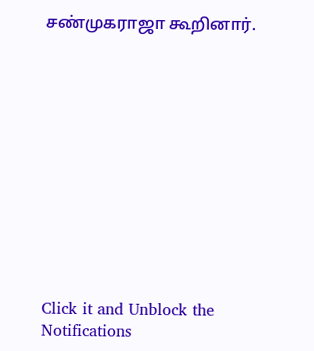சண்முகராஜா கூறினார்.












Click it and Unblock the Notifications